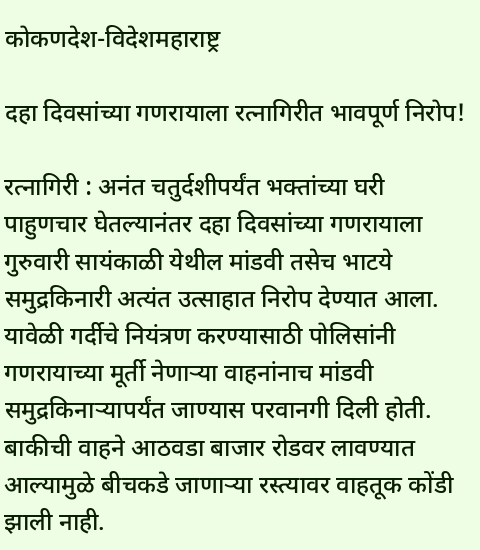कोकणदेश-विदेशमहाराष्ट्र

दहा दिवसांच्या गणरायाला रत्नागिरीत भावपूर्ण निरोप!

रत्नागिरी : अनंत चतुर्दशीपर्यंत भक्तांच्या घरी पाहुणचार घेतल्यानंतर दहा दिवसांच्या गणरायाला गुरुवारी सायंकाळी येथील मांडवी तसेच भाटये समुद्रकिनारी अत्यंत उत्साहात निरोप देण्यात आला. यावेळी गर्दीचे नियंत्रण करण्यासाठी पोलिसांनी गणरायाच्या मूर्ती नेणाऱ्या वाहनांनाच मांडवी समुद्रकिनाऱ्यापर्यंत जाण्यास परवानगी दिली होती. बाकीची वाहने आठवडा बाजार रोडवर लावण्यात आल्यामुळे बीचकडे जाणाऱ्या रस्त्यावर वाहतूक कोंडी झाली नाही.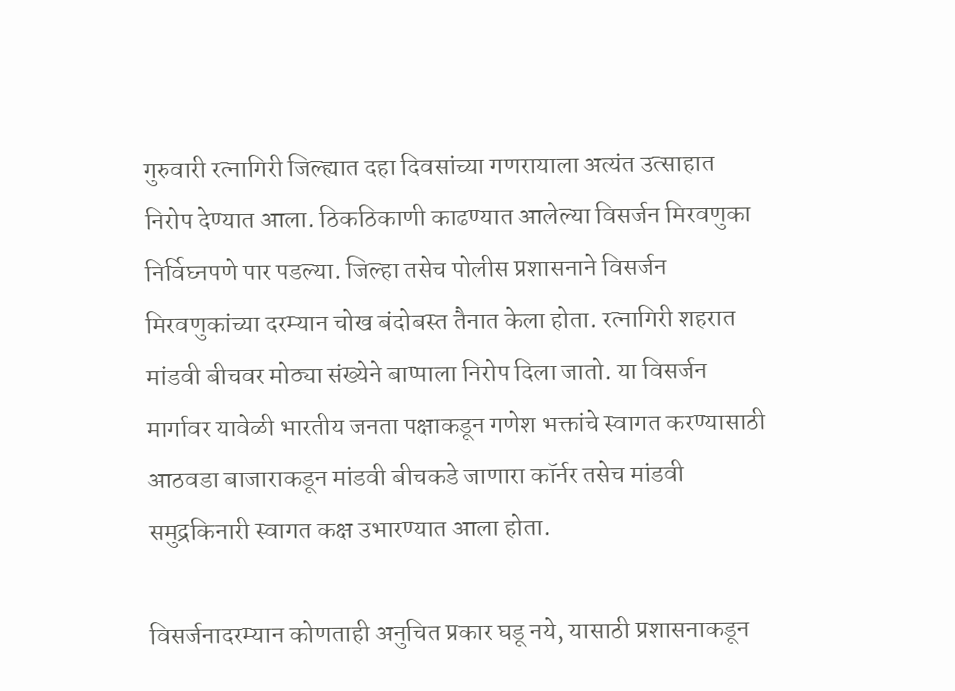गुरुवारी रत्नागिरी जिल्ह्यात दहा दिवसांच्या गणरायाला अत्यंत उत्साहात निरोप देण्यात आला. ठिकठिकाणी काढण्यात आलेल्या विसर्जन मिरवणुका निर्विघ्नपणे पार पडल्या. जिल्हा तसेच पोलीस प्रशासनाने विसर्जन मिरवणुकांच्या दरम्यान चोख बंदोबस्त तैनात केला होता. रत्नागिरी शहरात मांडवी बीचवर मोठ्या संख्येने बाप्पाला निरोप दिला जातो. या विसर्जन मार्गावर यावेळी भारतीय जनता पक्षाकडून गणेश भक्तांचे स्वागत करण्यासाठी आठवडा बाजाराकडून मांडवी बीचकडे जाणारा कॉर्नर तसेच मांडवी समुद्रकिनारी स्वागत कक्ष उभारण्यात आला होता.

विसर्जनादरम्यान कोणताही अनुचित प्रकार घडू नये, यासाठी प्रशासनाकडून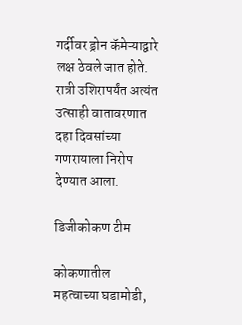गर्दीवर ड्रोन कॅमेऱ्याद्वारे लक्ष ठेवले जात होते. रात्री उशिरापर्यंत अत्यंत उत्साही वातावरणात दहा दिवसांच्या गणरायाला निरोप देण्यात आला.

डिजीकोकण टीम

कोकणातील महत्वाच्या घडामोडी,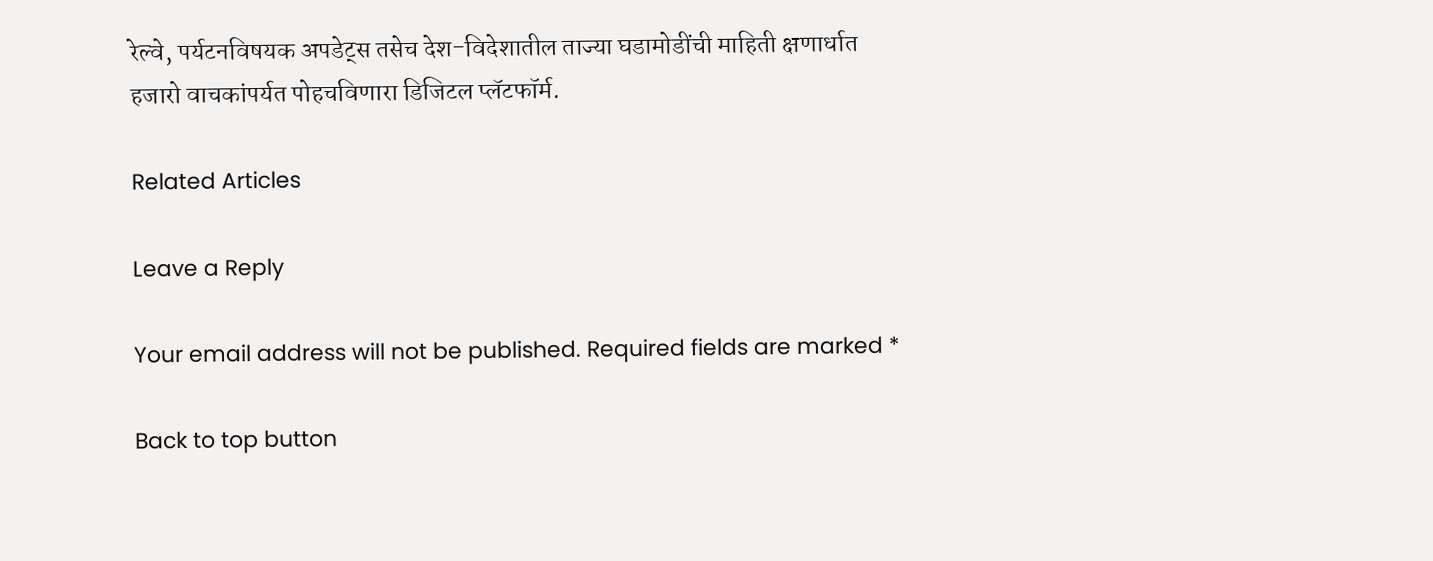रेल्वे, पर्यटनविषयक अपडेट्स तसेच देश-विदेशातील ताज्या घडामोडींची माहिती क्षणार्धात हजारो वाचकांपर्यत पोहचविणारा डिजिटल प्लॅटफॉर्म.

Related Articles

Leave a Reply

Your email address will not be published. Required fields are marked *

Back to top button